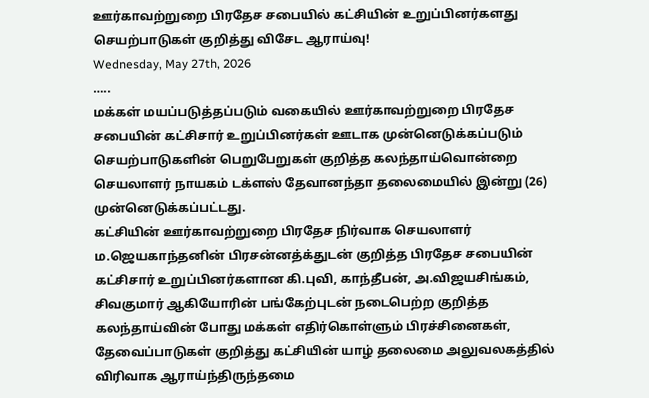ஊர்காவற்றுறை பிரதேச சபையில் கட்சியின் உறுப்பினர்களது செயற்பாடுகள் குறித்து விசேட ஆராய்வு!
Wednesday, May 27th, 2026
…..
மக்கள் மயப்படுத்தப்படும் வகையில் ஊர்காவற்றுறை பிரதேச சபையின் கட்சிசார் உறுப்பினர்கள் ஊடாக முன்னெடுக்கப்படும் செயற்பாடுகளின் பெறுபேறுகள் குறித்த கலந்தாய்வொன்றை செயலாளர் நாயகம் டக்ளஸ் தேவானந்தா தலைமையில் இன்று (26) முன்னெடுக்கப்பட்டது.
கட்சியின் ஊர்காவற்றுறை பிரதேச நிர்வாக செயலாளர் ம.ஜெயகாந்தனின் பிரசன்னத்க்துடன் குறித்த பிரதேச சபையின் கட்சிசார் உறுப்பினர்களான கி.புவி, காந்தீபன், அ.விஜயசிங்கம், சிவகுமார் ஆகியோரின் பங்கேற்புடன் நடைபெற்ற குறித்த கலந்தாய்வின் போது மக்கள் எதிர்கொள்ளும் பிரச்சினைகள், தேவைப்பாடுகள் குறித்து கட்சியின் யாழ் தலைமை அலுவலகத்தில் விரிவாக ஆராய்ந்திருந்தமை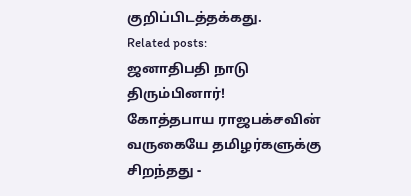குறிப்பிடத்தக்கது.
Related posts:
ஜனாதிபதி நாடு திரும்பினார்!
கோத்தபாய ராஜபக்சவின் வருகையே தமிழர்களுக்கு சிறந்தது -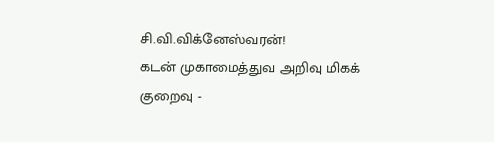சி.வி.விக்னேஸ்வரன்!
கடன் முகாமைத்துவ அறிவு மிகக் குறைவு -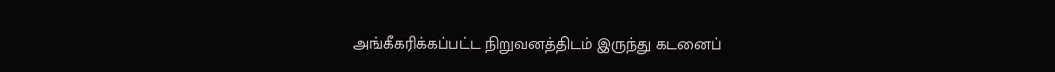அங்கீகரிக்கப்பட்ட நிறுவனத்திடம் இருந்து கடனைப்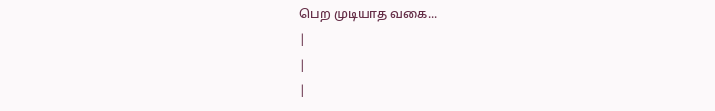பெற முடியாத வகை...
|
|
|